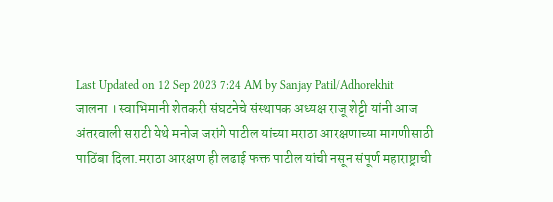Last Updated on 12 Sep 2023 7:24 AM by Sanjay Patil/Adhorekhit
जालना । स्वाभिमानी शेतकरी संघटनेचे संस्थापक अध्यक्ष राजू शेट्टी यांनी आज अंतरवाली सराटी येथे मनोज जरांगे पाटील यांच्या मराठा आरक्षणाच्या मागणीसाठी पाठिंबा दिला.मराठा आरक्षण ही लढाई फक्त पाटील यांची नसून संपूर्ण महाराष्ट्राची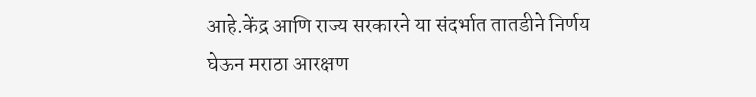आहे.केंद्र आणि राज्य सरकारने या संदर्भात तातडीने निर्णय घेऊन मराठा आरक्षण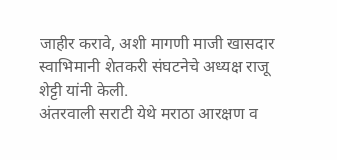जाहीर करावे, अशी मागणी माजी खासदार स्वाभिमानी शेतकरी संघटनेचे अध्यक्ष राजू शेट्टी यांनी केली.
अंतरवाली सराटी येथे मराठा आरक्षण व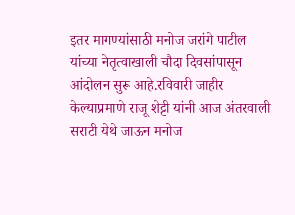इतर मागण्यांसाठी मनोज जरांगे पाटील यांच्या नेतृत्वाखाली चौदा दिवसांपासून आंदोलन सुरू आहे.रविवारी जाहीर केल्याप्रमाणे राजू शेट्टी यांनी आज अंतरवाली सराटी येथे जाऊन मनोज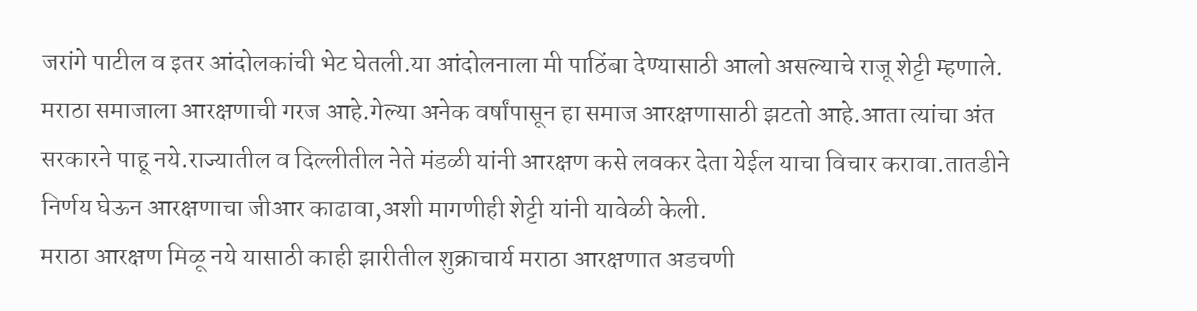जरांगे पाटील व इतर आंदोलकांची भेट घेतली.या आंदोलनाला मी पाठिंबा देण्यासाठी आलो असल्याचे राजू शेट्टी म्हणाले.
मराठा समाजाला आरक्षणाची गरज आहे.गेल्या अनेक वर्षांपासून हा समाज आरक्षणासाठी झटतो आहे.आता त्यांचा अंत सरकारने पाहू नये.राज्यातील व दिल्लीतील नेते मंडळी यांनी आरक्षण कसे लवकर देता येईल याचा विचार करावा.तातडीने निर्णय घेऊन आरक्षणाचा जीआर काढावा,अशी मागणीही शेट्टी यांनी यावेळी केली.
मराठा आरक्षण मिळू नये यासाठी काही झारीतील शुक्राचार्य मराठा आरक्षणात अडचणी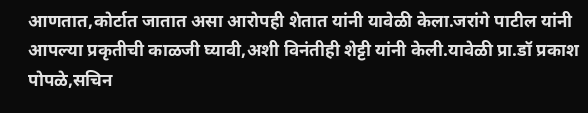आणतात,कोर्टात जातात असा आरोपही शेतात यांनी यावेळी केला.जरांगे पाटील यांनी आपल्या प्रकृतीची काळजी घ्यावी,अशी विनंतीही शेट्टी यांनी केली.यावेळी प्रा.डॉ प्रकाश पोपळे,सचिन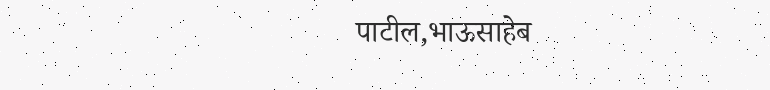पाटील,भाऊसाहेब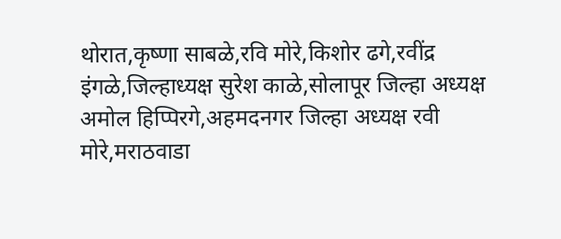थोरात,कृष्णा साबळे,रवि मोरे,किशोर ढगे,रवींद्र इंगळे,जिल्हाध्यक्ष सुरेश काळे,सोलापूर जिल्हा अध्यक्ष अमोल हिप्पिरगे,अहमदनगर जिल्हा अध्यक्ष रवी मोरे,मराठवाडा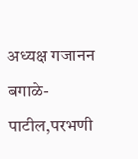अध्यक्ष गजानन बगाळे-पाटील,परभणी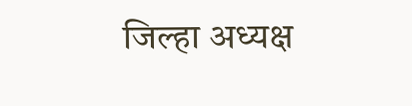जिल्हा अध्यक्ष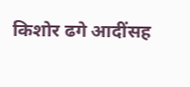किशोर ढगे आदींसह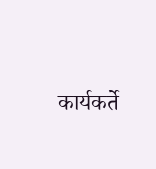कार्यकर्ते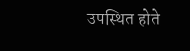उपस्थित होते